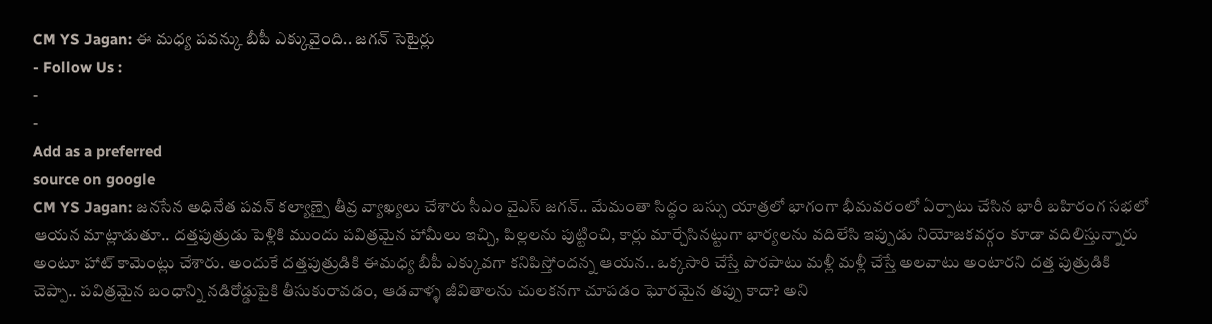CM YS Jagan: ఈ మధ్య పవన్కు బీపీ ఎక్కువైంది.. జగన్ సెటైర్లు
- Follow Us :
-
-
Add as a preferred
source on google
CM YS Jagan: జనసేన అధినేత పవన్ కల్యాణ్పై తీవ్ర వ్యాఖ్యలు చేశారు సీఎం వైఎస్ జగన్.. మేమంతా సిద్ధం బస్సు యాత్రలో భాగంగా భీమవరంలో ఏర్పాటు చేసిన భారీ బహిరంగ సభలో ఆయన మాట్లాడుతూ.. దత్తపుత్రుడు పెళ్లికి ముందు పవిత్రమైన హామీలు ఇచ్చి, పిల్లలను పుట్టించి, కార్లు మార్చేసినట్టుగా భార్యలను వదిలేసి ఇప్పుడు నియోజకవర్గం కూడా వదిలిస్తున్నారు అంటూ హాట్ కామెంట్లు చేశారు. అందుకే దత్తపుత్రుడికి ఈమధ్య బీపీ ఎక్కువగా కనిపిస్తోందన్న ఆయన.. ఒక్కసారి చేస్తే పొరపాటు మళ్లీ మళ్లీ చేస్తే అలవాటు అంటారని దత్త పుత్రుడికి చెప్పా.. పవిత్రమైన బంధాన్ని నడిరోడ్డుపైకి తీసుకురావడం, ఆడవాళ్ళ జీవితాలను చులకనగా చూపడం ఘోరమైన తప్పు కాదా? అని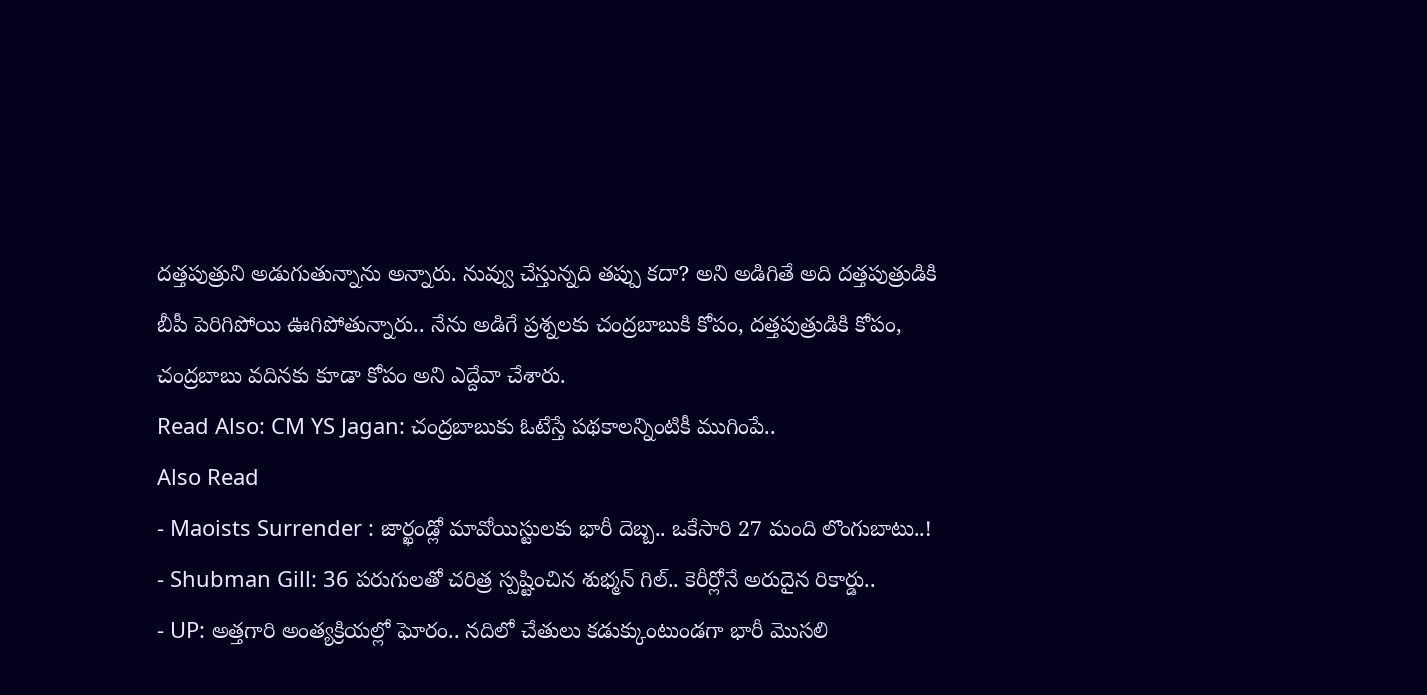దత్తపుత్రుని అడుగుతున్నాను అన్నారు. నువ్వు చేస్తున్నది తప్పు కదా? అని అడిగితే అది దత్తపుత్రుడికి బీపీ పెరిగిపోయి ఊగిపోతున్నారు.. నేను అడిగే ప్రశ్నలకు చంద్రబాబుకి కోపం, దత్తపుత్రుడికి కోపం, చంద్రబాబు వదినకు కూడా కోపం అని ఎద్దేవా చేశారు.
Read Also: CM YS Jagan: చంద్రబాబుకు ఓటేస్తే పథకాలన్నింటికీ ముగింపే..
Also Read
- Maoists Surrender : జార్ఖండ్లో మావోయిస్టులకు భారీ దెబ్బ.. ఒకేసారి 27 మంది లొంగుబాటు..!
- Shubman Gill: 36 పరుగులతో చరిత్ర స్పష్టించిన శుభ్మన్ గిల్.. కెరీర్లోనే అరుదైన రికార్డు..
- UP: అత్తగారి అంత్యక్రియల్లో ఘోరం.. నదిలో చేతులు కడుక్కుంటుండగా భారీ మొసలి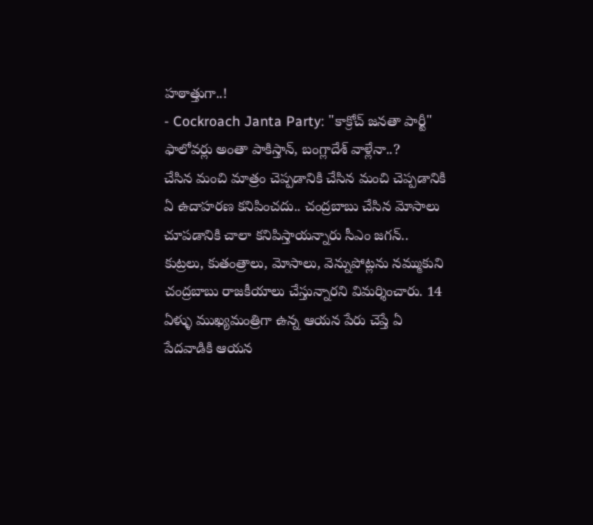హఠాత్తుగా..!
- Cockroach Janta Party: "కాక్రోచ్ జనతా పార్టీ" ఫాలోవర్లు అంతా పాకిస్తాన్, బంగ్లాదేశ్ వాళ్లేనా..?
చేసిన మంచి మాత్రం చెప్పడానికి చేసిన మంచి చెప్పడానికి ఏ ఉదాహరణ కనిపించదు.. చంద్రబాబు చేసిన మోసాలు చూపడానికి చాలా కనిపిస్తాయన్నారు సీఎం జగన్.. కుట్రలు, కుతంత్రాలు, మోసాలు, వెన్నుపోట్లను నమ్ముకుని చంద్రబాబు రాజకీయాలు చేస్తున్నారని విమర్శించారు. 14 ఏళ్ళు ముఖ్యమంత్రిగా ఉన్న ఆయన పేరు చెప్తే ఏ పేదవాడికి ఆయన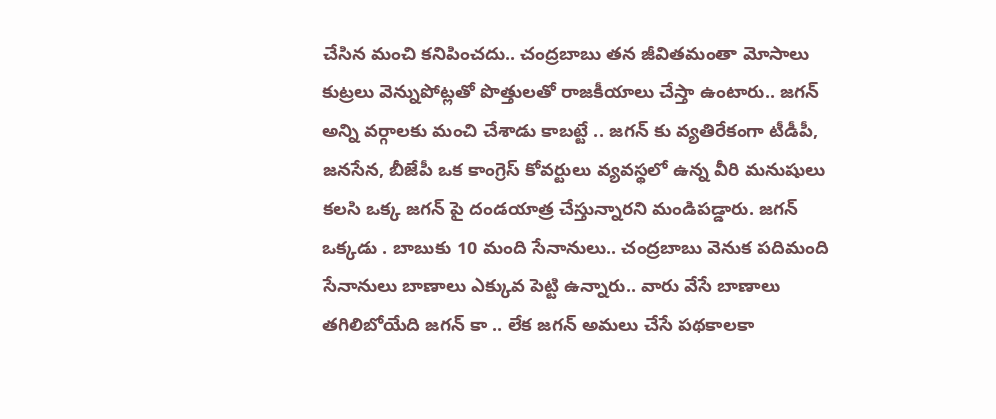చేసిన మంచి కనిపించదు.. చంద్రబాబు తన జీవితమంతా మోసాలు కుట్రలు వెన్నుపోట్లతో పొత్తులతో రాజకీయాలు చేస్తా ఉంటారు.. జగన్ అన్ని వర్గాలకు మంచి చేశాడు కాబట్టే .. జగన్ కు వ్యతిరేకంగా టీడీపీ, జనసేన, బీజేపీ ఒక కాంగ్రెస్ కోవర్టులు వ్యవస్థలో ఉన్న వీరి మనుషులు కలసి ఒక్క జగన్ పై దండయాత్ర చేస్తున్నారని మండిపడ్డారు. జగన్ ఒక్కడు . బాబుకు 10 మంది సేనానులు.. చంద్రబాబు వెనుక పదిమంది సేనానులు బాణాలు ఎక్కువ పెట్టి ఉన్నారు.. వారు వేసే బాణాలు తగిలిబోయేది జగన్ కా .. లేక జగన్ అమలు చేసే పథకాలకా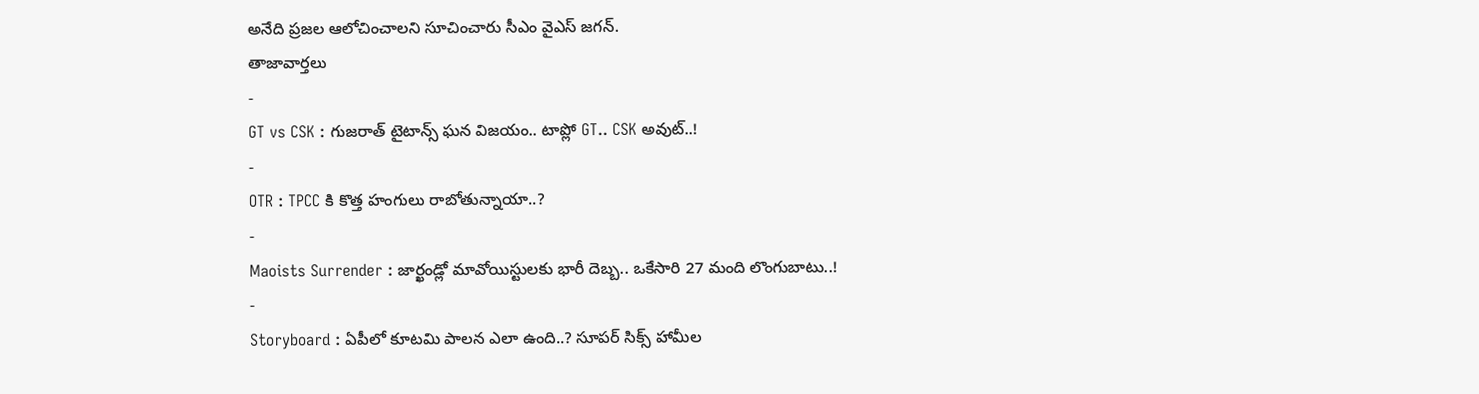అనేది ప్రజల ఆలోచించాలని సూచించారు సీఎం వైఎస్ జగన్.
తాజావార్తలు
-
GT vs CSK : గుజరాత్ టైటాన్స్ ఘన విజయం.. టాప్లో GT.. CSK అవుట్..!
-
OTR : TPCC కి కొత్త హంగులు రాబోతున్నాయా..?
-
Maoists Surrender : జార్ఖండ్లో మావోయిస్టులకు భారీ దెబ్బ.. ఒకేసారి 27 మంది లొంగుబాటు..!
-
Storyboard : ఏపీలో కూటమి పాలన ఎలా ఉంది..? సూపర్ సిక్స్ హామీల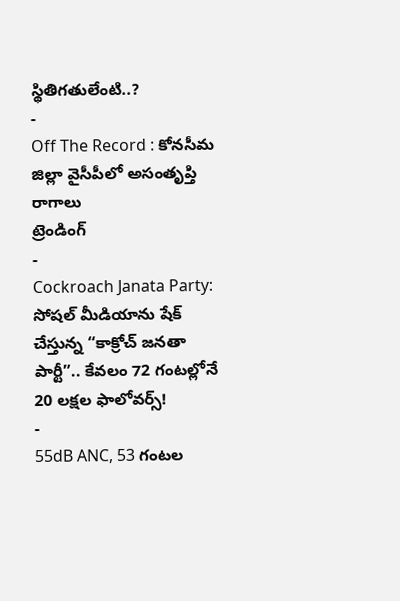స్థితిగతులేంటి..?
-
Off The Record : కోనసీమ జిల్లా వైసీపీలో అసంతృప్తి రాగాలు
ట్రెండింగ్
-
Cockroach Janata Party: సోషల్ మీడియాను షేక్ చేస్తున్న “కాక్రోచ్ జనతా పార్టీ”.. కేవలం 72 గంటల్లోనే 20 లక్షల ఫాలోవర్స్!
-
55dB ANC, 53 గంటల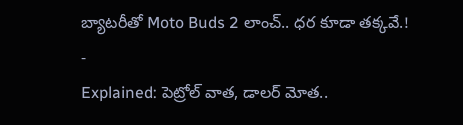బ్యాటరీతో Moto Buds 2 లాంచ్.. ధర కూడా తక్కవే.!
-
Explained: పెట్రోల్ వాత, డాలర్ మోత..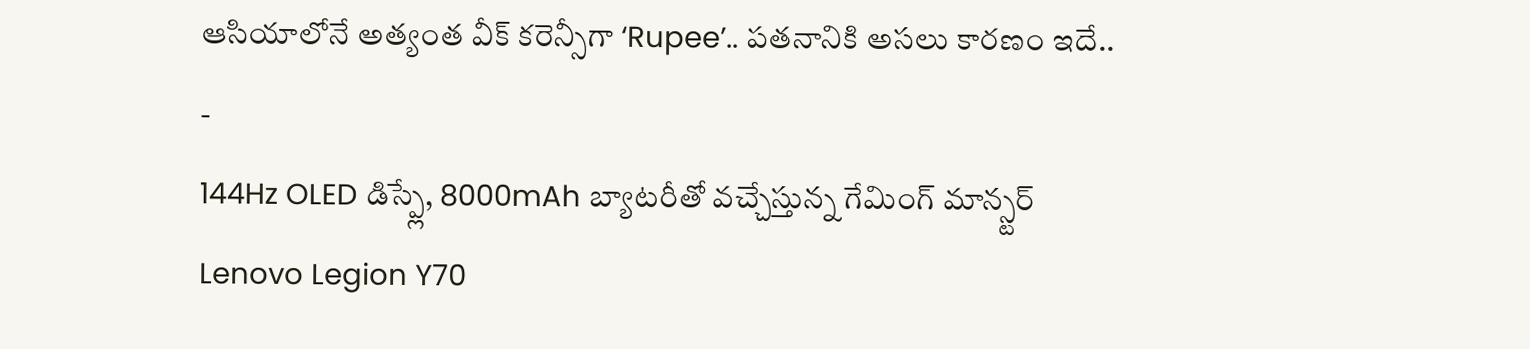ఆసియాలోనే అత్యంత వీక్ కరెన్సీగా ‘Rupee’.. పతనానికి అసలు కారణం ఇదే..
-
144Hz OLED డిస్ప్లే, 8000mAh బ్యాటరీతో వచ్చేస్తున్న గేమింగ్ మాన్స్టర్ Lenovo Legion Y70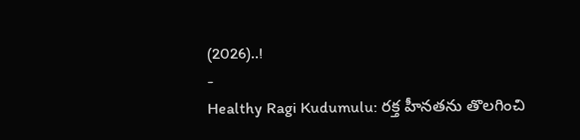(2026)..!
-
Healthy Ragi Kudumulu: రక్త హీనతను తొలగించి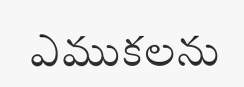ఎముకలను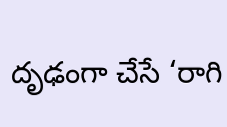దృఢంగా చేసే ‘రాగి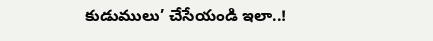కుడుములు’ చేసేయండి ఇలా..!